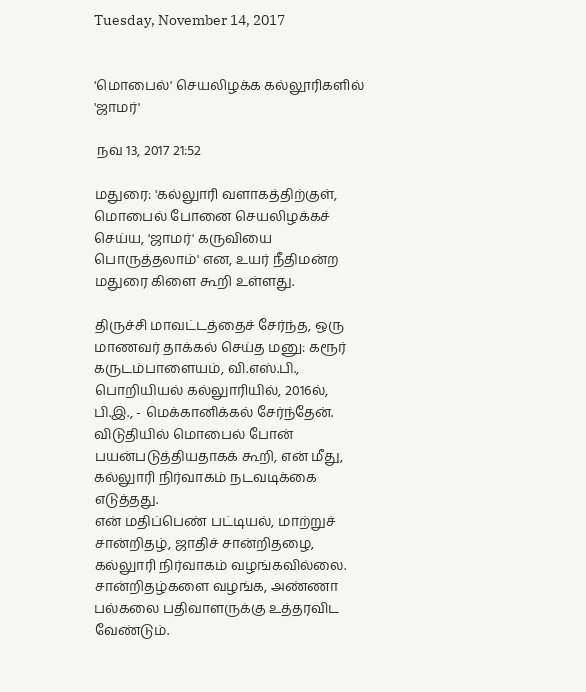Tuesday, November 14, 2017


'மொபைல்' செயலிழக்க கல்லூரிகளில் 'ஜாமர்'

 நவ 13, 2017 21:52

மதுரை: 'கல்லுாரி வளாகத்திற்குள், மொபைல் போனை செயலிழக்கச் செய்ய, 'ஜாமர்' கருவியை பொருத்தலாம்' என, உயர் நீதிமன்ற மதுரை கிளை கூறி உள்ளது.

திருச்சி மாவட்டத்தைச் சேர்ந்த, ஒரு மாணவர் தாக்கல் செய்த மனு: கரூர் கருடம்பாளையம், வி.எஸ்.பி., பொறியியல் கல்லுாரியில், 2016ல், பி.இ., - மெக்கானிக்கல் சேர்ந்தேன். விடுதியில் மொபைல் போன் பயன்படுத்தியதாகக் கூறி, என் மீது, கல்லுாரி நிர்வாகம் நடவடிக்கை எடுத்தது.
என் மதிப்பெண் பட்டியல், மாற்றுச் சான்றிதழ், ஜாதிச் சான்றிதழை, கல்லுாரி நிர்வாகம் வழங்கவில்லை. சான்றிதழ்களை வழங்க, அண்ணா பல்கலை பதிவாளருக்கு உத்தரவிட வேண்டும்.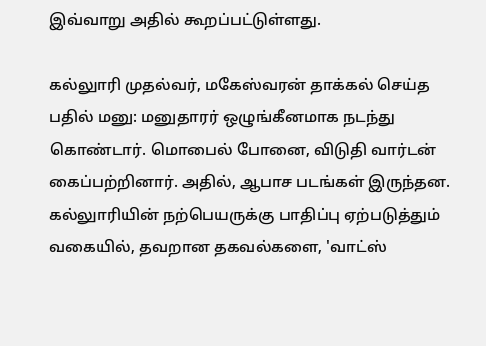இவ்வாறு அதில் கூறப்பட்டுள்ளது.

கல்லுாரி முதல்வர், மகேஸ்வரன் தாக்கல் செய்த பதில் மனு: மனுதாரர் ஒழுங்கீனமாக நடந்து கொண்டார். மொபைல் போனை, விடுதி வார்டன் கைப்பற்றினார். அதில், ஆபாச படங்கள் இருந்தன. கல்லுாரியின் நற்பெயருக்கு பாதிப்பு ஏற்படுத்தும் வகையில், தவறான தகவல்களை, 'வாட்ஸ்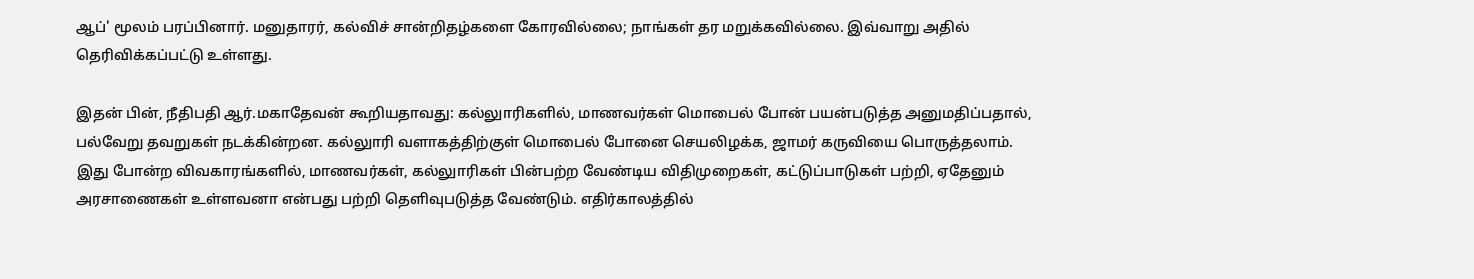ஆப்' மூலம் பரப்பினார். மனுதாரர், கல்விச் சான்றிதழ்களை கோரவில்லை; நாங்கள் தர மறுக்கவில்லை. இவ்வாறு அதில் தெரிவிக்கப்பட்டு உள்ளது.

இதன் பின், நீதிபதி ஆர்.மகாதேவன் கூறியதாவது: கல்லுாரிகளில், மாணவர்கள் மொபைல் போன் பயன்படுத்த அனுமதிப்பதால், பல்வேறு தவறுகள் நடக்கின்றன. கல்லுாரி வளாகத்திற்குள் மொபைல் போனை செயலிழக்க, ஜாமர் கருவியை பொருத்தலாம்.
இது போன்ற விவகாரங்களில், மாணவர்கள், கல்லுாரிகள் பின்பற்ற வேண்டிய விதிமுறைகள், கட்டுப்பாடுகள் பற்றி, ஏதேனும் அரசாணைகள் உள்ளவனா என்பது பற்றி தெளிவுபடுத்த வேண்டும். எதிர்காலத்தில்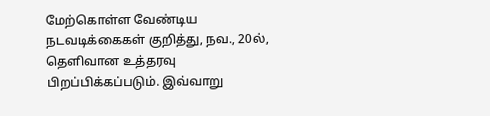மேற்கொள்ள வேண்டிய நடவடிக்கைகள் குறித்து, நவ., 20ல், தெளிவான உத்தரவு பிறப்பிக்கப்படும். இவ்வாறு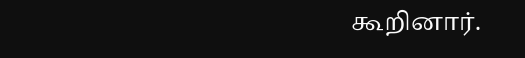கூறினார்.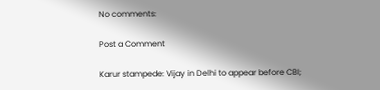No comments:

Post a Comment

Karur stampede: Vijay in Delhi to appear before CBI;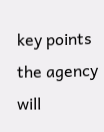key points the agency will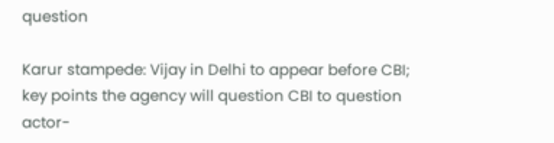question

Karur stampede: Vijay in Delhi to appear before CBI; key points the agency will question CBI to question actor-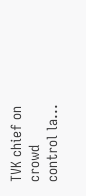TVK chief on crowd control la...